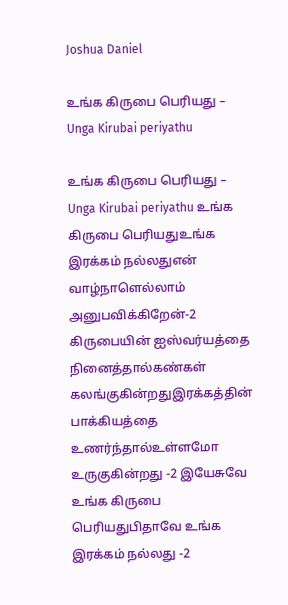Joshua Daniel

உங்க கிருபை பெரியது – Unga Kirubai periyathu

உங்க கிருபை பெரியது – Unga Kirubai periyathu உங்க கிருபை பெரியதுஉங்க இரக்கம் நல்லதுஎன் வாழ்நாளெல்லாம் அனுபவிக்கிறேன்-2 கிருபையின் ஐஸ்வர்யத்தை நினைத்தால்கண்கள் கலங்குகின்றதுஇரக்கத்தின் பாக்கியத்தை உணர்ந்தால்உள்ளமோ உருகுகின்றது -2 இயேசுவே உங்க கிருபை பெரியதுபிதாவே உங்க இரக்கம் நல்லது -2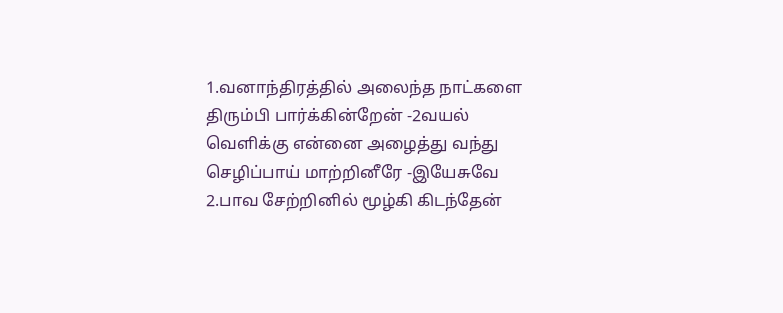1.வனாந்திரத்தில் அலைந்த நாட்களை திரும்பி பார்க்கின்றேன் -2வயல் வெளிக்கு என்னை அழைத்து வந்து செழிப்பாய் மாற்றினீரே -இயேசுவே 2.பாவ சேற்றினில் மூழ்கி கிடந்தேன்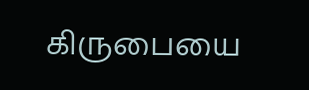கிருபையை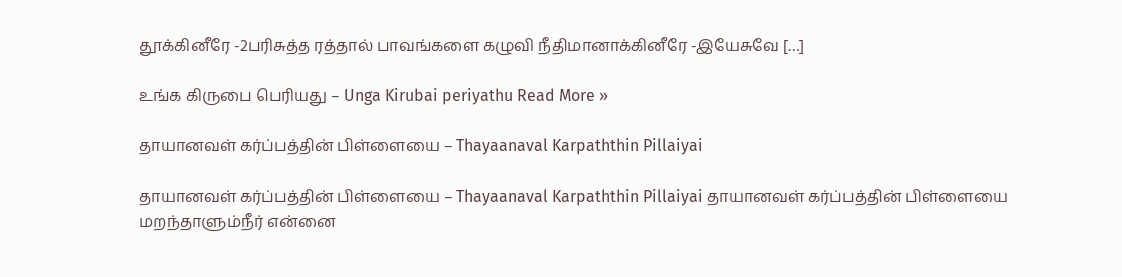தூக்கினீரே -2பரிசுத்த ரத்தால் பாவங்களை கழுவி நீதிமானாக்கினீரே -இயேசுவே […]

உங்க கிருபை பெரியது – Unga Kirubai periyathu Read More »

தாயானவள் கர்ப்பத்தின் பிள்ளையை – Thayaanaval Karpaththin Pillaiyai

தாயானவள் கர்ப்பத்தின் பிள்ளையை – Thayaanaval Karpaththin Pillaiyai தாயானவள் கர்ப்பத்தின் பிள்ளையை மறந்தாளும்நீர் என்னை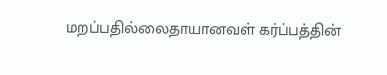மறப்பதில்லைதாயானவள் கர்ப்பத்தின்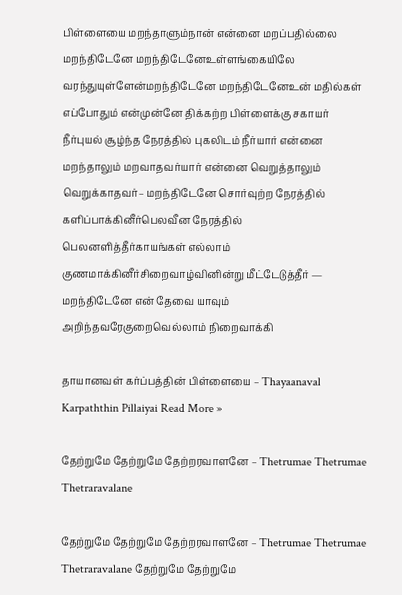பிள்ளையை மறந்தாளும்நான் என்னை மறப்பதில்லை மறந்திடேனே மறந்திடேனேஉள்ளங்கையிலே வரந்துயுள்ளேன்மறந்திடேனே மறந்திடேனேஉன் மதில்கள் எப்போதும் என்முன்னே திக்கற்ற பிள்ளைக்கு சகாயர் நீர்புயல் சூழ்ந்த நேரத்தில் புகலிடம் நீர்யார் என்னை மறந்தாலும் மறவாதவர்யார் என்னை வெறுத்தாலும் வெறுக்காதவர்– மறந்திடேனே சொர்வுற்ற நேரத்தில் களிப்பாக்கினீர்பெலவீன நேரத்தில் பெலனளித்தீர்காயங்கள் எல்லாம் குணமாக்கினீர்சிறைவாழ்வினின்று மீட்டேடுத்தீர் — மறந்திடேனே என் தேவை யாவும் அறிந்தவரேகுறைவெல்லாம் நிறைவாக்கி

தாயானவள் கர்ப்பத்தின் பிள்ளையை – Thayaanaval Karpaththin Pillaiyai Read More »

தேற்றுமே தேற்றுமே தேற்றரவாளனே – Thetrumae Thetrumae Thetraravalane

தேற்றுமே தேற்றுமே தேற்றரவாளனே – Thetrumae Thetrumae Thetraravalane தேற்றுமே தேற்றுமே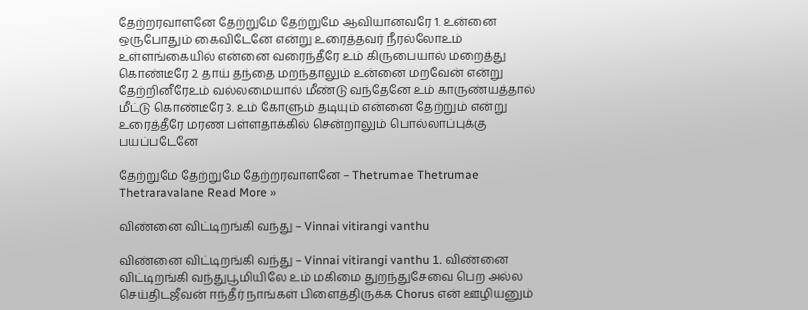தேற்றரவாளனே தேற்றுமே தேற்றுமே ஆவியானவரே 1. உன்னை ஒருபோதும் கைவிடேனே என்று உரைத்தவர் நீரல்லோஉம் உள்ளங்கையில் என்னை வரைந்தீரே உம் கிருபையால் மறைத்து கொண்டீரே 2. தாய் தந்தை மறந்தாலும் உன்னை மறவேன் என்று தேற்றினீரேஉம் வல்லமையால் மீண்டு வந்தேனே உம் காருண்யத்தால் மீட்டு கொண்டீரே 3. உம் கோளும் தடியும் என்னை தேற்றும் என்று உரைத்தீரே மரண பள்ளதாக்கில் சென்றாலும் பொல்லாப்புக்கு பயப்படேனே

தேற்றுமே தேற்றுமே தேற்றரவாளனே – Thetrumae Thetrumae Thetraravalane Read More »

விண்னை விட்டிறங்கி வந்து – Vinnai vitirangi vanthu

விண்னை விட்டிறங்கி வந்து – Vinnai vitirangi vanthu 1. விண்னை விட்டிறங்கி வந்துபூமியிலே உம் மகிமை துறந்துசேவை பெற அல்ல செய்திடஜீவன் ஈந்தீர் நாங்கள் பிளைத்திருக்க Chorus என் ஊழியனும்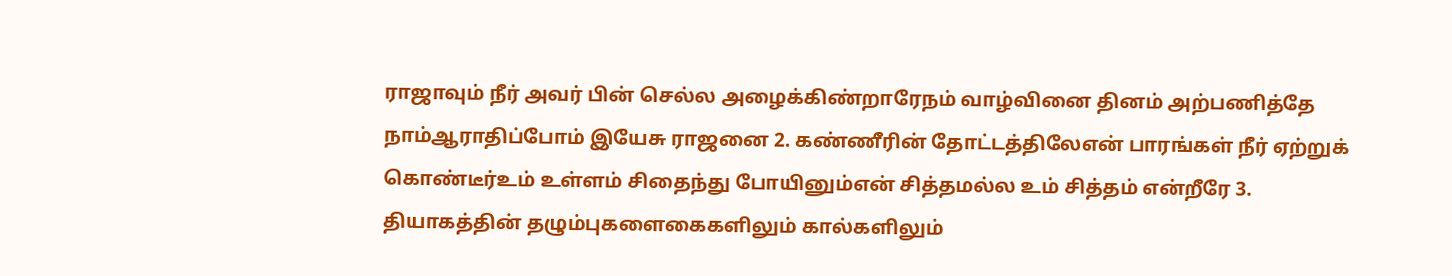ராஜாவும் நீர் அவர் பின் செல்ல அழைக்கிண்றாரேநம் வாழ்வினை தினம் அற்பணித்தே நாம்ஆராதிப்போம் இயேசு ராஜனை 2. கண்ணீரின் தோட்டத்திலேஎன் பாரங்கள் நீர் ஏற்றுக் கொண்டீர்உம் உள்ளம் சிதைந்து போயினும்என் சித்தமல்ல உம் சித்தம் என்றீரே 3. தியாகத்தின் தழும்புகளைகைகளிலும் கால்களிலும்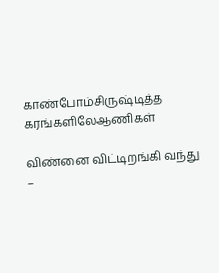காண்போம்சிருஷ்டித்த கரங்களிலேஆணிகள்

விண்னை விட்டிறங்கி வந்து –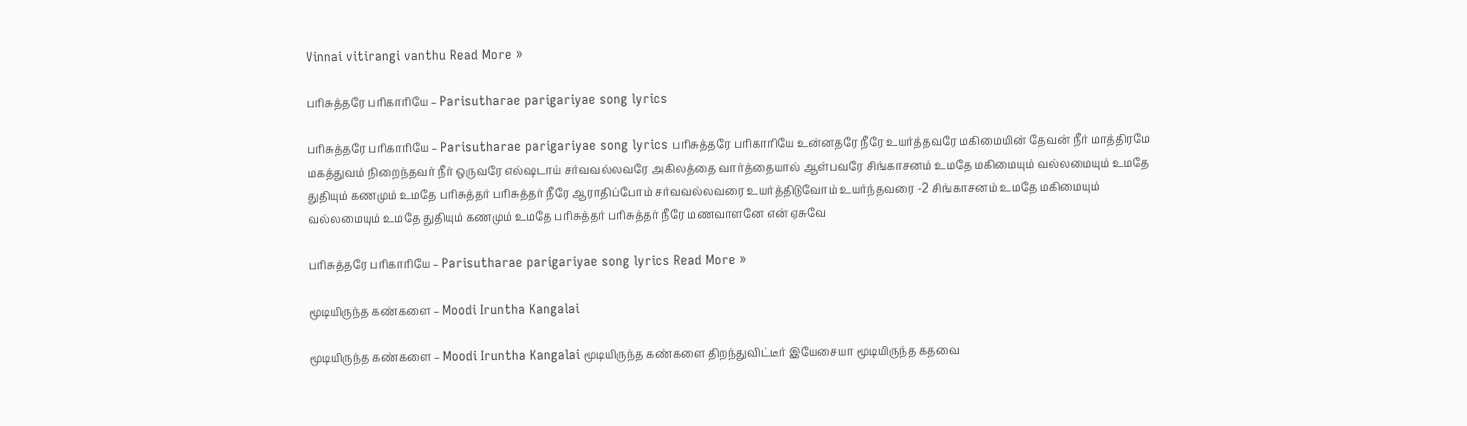Vinnai vitirangi vanthu Read More »

பரிசுத்தரே பரிகாரியே – Parisutharae parigariyae song lyrics

பரிசுத்தரே பரிகாரியே – Parisutharae parigariyae song lyrics பரிசுத்தரே பரிகாரியே உன்னதரே நீரே உயர்த்தவரே மகிமையின் தேவன் நீர் மாத்திரமே மகத்துவம் நிறைந்தவர் நீர் ஒருவரே எல்ஷடாய் சர்வவல்லவரே அகிலத்தை வார்த்தையால் ஆள்பவரே சிங்காசனம் உமதே மகிமையும் வல்லமையும் உமதே துதியும் கணமும் உமதே பரிசுத்தர் பரிசுத்தர் நீரே ஆராதிப்போம் சர்வவல்லவரை உயர்த்திடுவோம் உயர்ந்தவரை -2 சிங்காசனம் உமதே மகிமையும் வல்லமையும் உமதே துதியும் கணமும் உமதே பரிசுத்தர் பரிசுத்தர் நீரே மணவாளனே என் ஏசுவே

பரிசுத்தரே பரிகாரியே – Parisutharae parigariyae song lyrics Read More »

மூடியிருந்த கண்களை – Moodi Iruntha Kangalai

மூடியிருந்த கண்களை – Moodi Iruntha Kangalai மூடியிருந்த கண்களை திறந்துவிட்டீர் இயேசையா மூடியிருந்த கதவை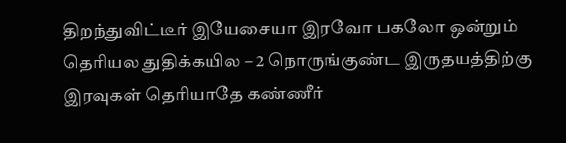திறந்துவிட்டீர் இயேசையா இரவோ பகலோ ஒன்றும் தெரியல துதிக்கயில – 2 நொருங்குண்ட இருதயத்திற்கு இரவுகள் தெரியாதே கண்ணீர்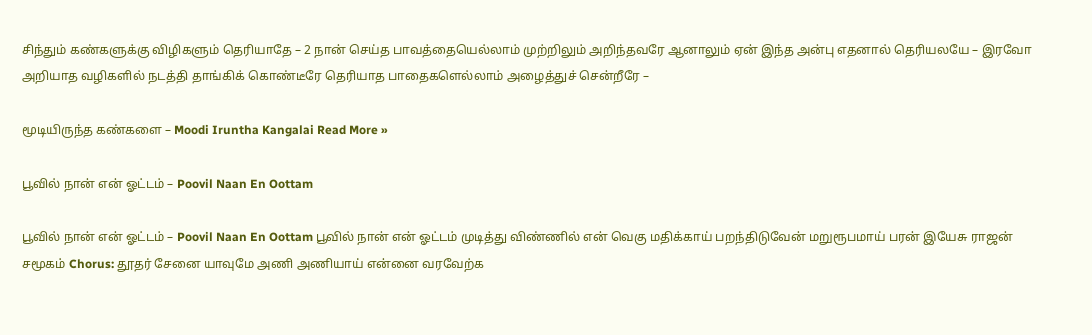சிந்தும் கண்களுக்கு விழிகளும் தெரியாதே – 2 நான் செய்த பாவத்தையெல்லாம் முற்றிலும் அறிந்தவரே ஆனாலும் ஏன் இந்த அன்பு எதனால் தெரியலயே – இரவோ அறியாத வழிகளில் நடத்தி தாங்கிக் கொண்டீரே தெரியாத பாதைகளெல்லாம் அழைத்துச் சென்றீரே –

மூடியிருந்த கண்களை – Moodi Iruntha Kangalai Read More »

பூவில் நான் என் ஓட்டம் – Poovil Naan En Oottam

பூவில் நான் என் ஓட்டம் – Poovil Naan En Oottam பூவில் நான் என் ஓட்டம் முடித்து விண்ணில் என் வெகு மதிக்காய் பறந்திடுவேன் மறுரூபமாய் பரன் இயேசு ராஜன் சமூகம் Chorus: தூதர் சேனை யாவுமே அணி அணியாய் என்னை வரவேற்க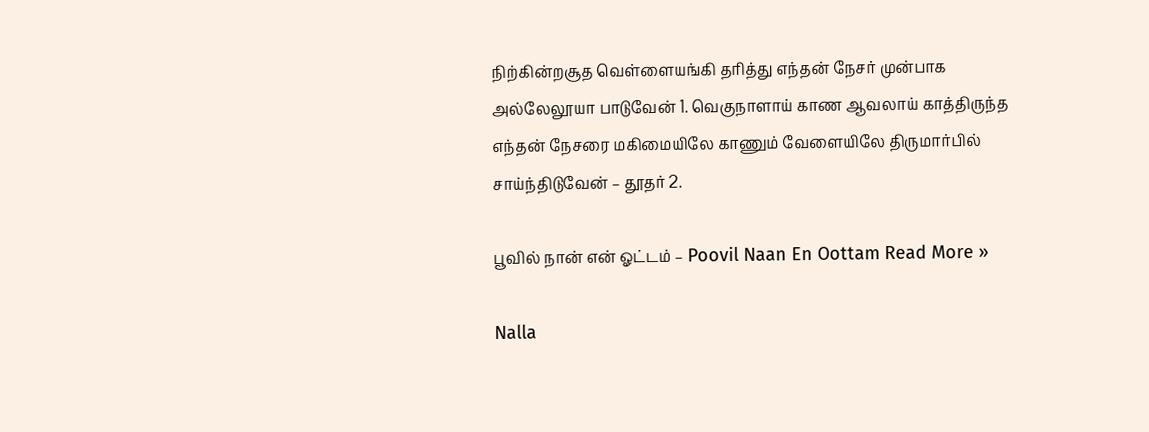நிற்கின்றசூத வெள்ளையங்கி தரித்து எந்தன் நேசர் முன்பாக அல்லேலூயா பாடுவேன் 1. வெகுநாளாய் காண ஆவலாய் காத்திருந்த எந்தன் நேசரை மகிமையிலே காணும் வேளையிலே திருமார்பில் சாய்ந்திடுவேன் – தூதர் 2.

பூவில் நான் என் ஓட்டம் – Poovil Naan En Oottam Read More »

Nalla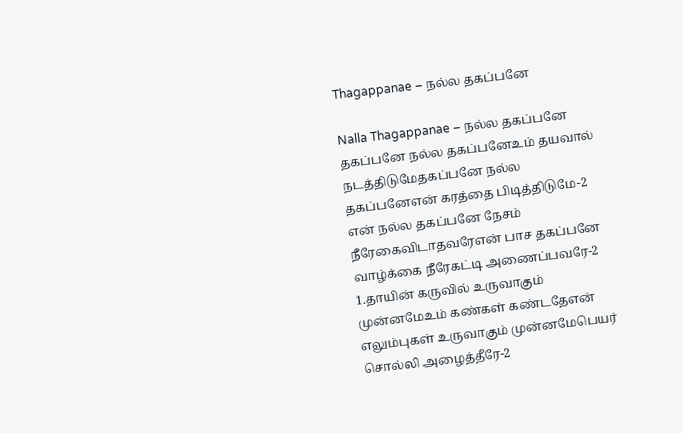Thagappanae – நல்ல தகப்பனே

Nalla Thagappanae – நல்ல தகப்பனே தகப்பனே நல்ல தகப்பனேஉம் தயவால் நடத்திடுமேதகப்பனே நல்ல தகப்பனேஎன் கரத்தை பிடித்திடுமே-2 என் நல்ல தகப்பனே நேசம் நீரேகைவிடாதவரேஎன் பாச தகப்பனே வாழ்க்கை நீரேகட்டி அணைப்பவரே-2 1.தாயின் கருவில் உருவாகும் முன்னமேஉம் கண்கள் கண்டதேஎன் எலும்புகள் உருவாகும் முன்னமேபெயர் சொல்லி அழைத்தீரே-2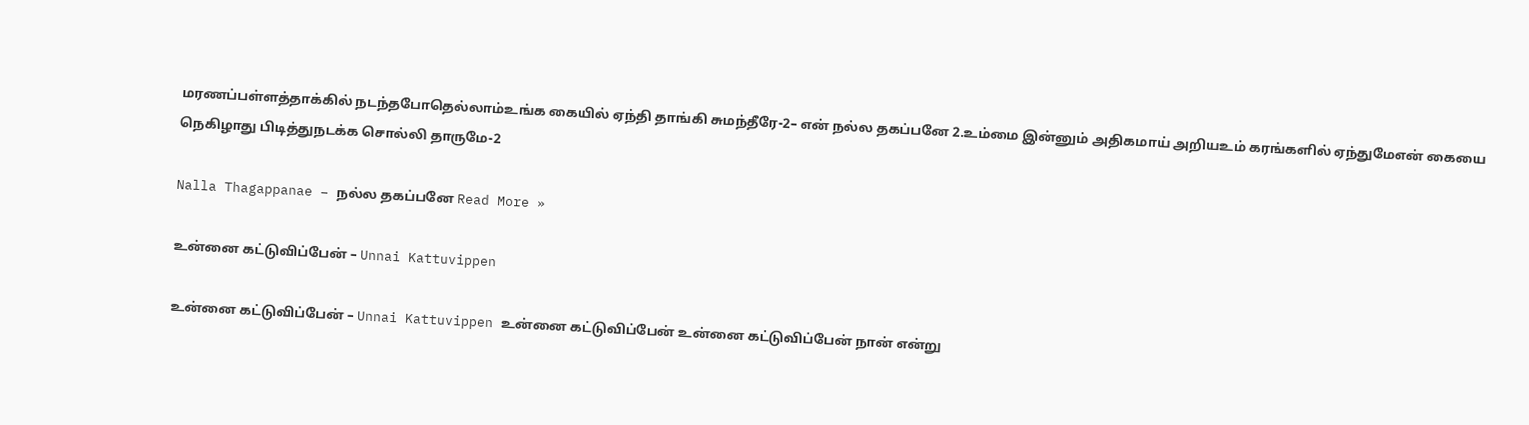மரணப்பள்ளத்தாக்கில் நடந்தபோதெல்லாம்உங்க கையில் ஏந்தி தாங்கி சுமந்தீரே-2– என் நல்ல தகப்பனே 2.உம்மை இன்னும் அதிகமாய் அறியஉம் கரங்களில் ஏந்துமேஎன் கையை நெகிழாது பிடித்துநடக்க சொல்லி தாருமே-2

Nalla Thagappanae – நல்ல தகப்பனே Read More »

உன்னை கட்டுவிப்பேன் – Unnai Kattuvippen

உன்னை கட்டுவிப்பேன் – Unnai Kattuvippen உன்னை கட்டுவிப்பேன் உன்னை கட்டுவிப்பேன் நான் என்று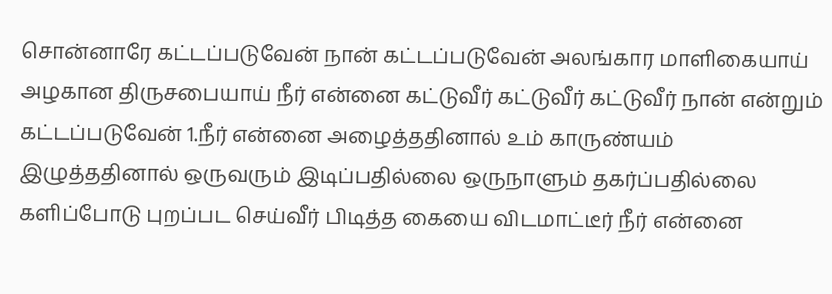சொன்னாரே கட்டப்படுவேன் நான் கட்டப்படுவேன் அலங்கார மாளிகையாய் அழகான திருசபையாய் நீர் என்னை கட்டுவீர் கட்டுவீர் கட்டுவீர் நான் என்றும் கட்டப்படுவேன் 1.நீர் என்னை அழைத்ததினால் உம் காருண்யம் இழுத்ததினால் ஒருவரும் இடிப்பதில்லை ஒருநாளும் தகர்ப்பதில்லை களிப்போடு புறப்பட செய்வீர் பிடித்த கையை விடமாட்டீர் நீர் என்னை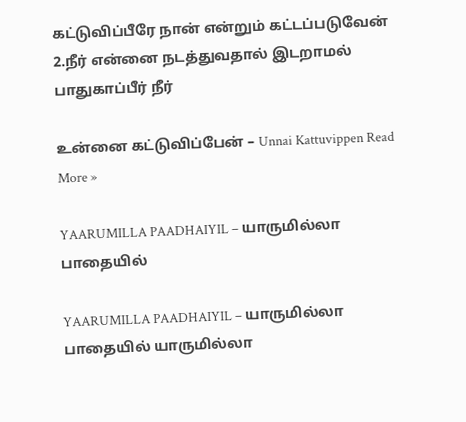கட்டுவிப்பீரே நான் என்றும் கட்டப்படுவேன் 2.நீர் என்னை நடத்துவதால் இடறாமல் பாதுகாப்பீர் நீர்

உன்னை கட்டுவிப்பேன் – Unnai Kattuvippen Read More »

YAARUMILLA PAADHAIYIL – யாருமில்லா பாதையில்

YAARUMILLA PAADHAIYIL – யாருமில்லா பாதையில் யாருமில்லா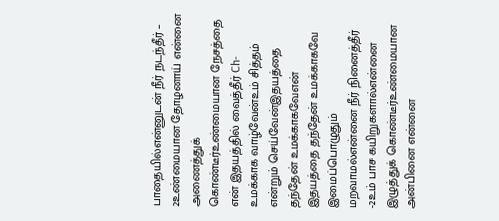பாதையில்என்னுடன் நீர் நடந்தீர் – 2உண்மையான தோழனாய் என்னை அணைத்துக் கொண்டீர்உண்மையான நேசத்தை என் இதயத்தில் வைத்தீர் Ch- உமக்காக வாழ்வேன்உம் சித்தம் என்றும் செய்வேன்இதயத்தை தந்தேன் உமக்காகவேஎன் இதயத்தை தந்தேன் உமக்காகவே இமைப்பொழுதும் மறவாமல்என்னை நீர் நினைத்தீர் -2உம் பாச கயிறுகளால்என்னை இழுத்துக் கொண்டீர்உண்மையான அன்பினை என்னை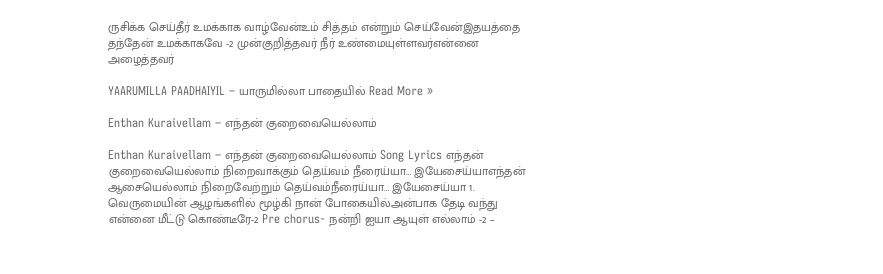ருசிக்க செய்தீர் உமக்காக வாழ்வேன்உம் சித்தம் என்றும் செய்வேன்இதயத்தை தந்தேன் உமக்காகவே -2 முன்குறித்தவர் நீர் உண்மையுள்ளவர்என்னை அழைத்தவர்

YAARUMILLA PAADHAIYIL – யாருமில்லா பாதையில் Read More »

Enthan Kuraivellam – எந்தன் குறைவையெல்லாம்

Enthan Kuraivellam – எந்தன் குறைவையெல்லாம் Song Lyrics எந்தன் குறைவையெல்லாம் நிறைவாக்கும் தெய்வம் நீரைய்யா… இயேசைய்யாஎந்தன் ஆசையெல்லாம் நிறைவேற்றும் தெய்வம்நீரைய்யா… இயேசைய்யா 1. வெருமையின் ஆழங்களில் மூழ்கி நான் போகையில்அன்பாக தேடி வந்து என்னை மீட்டு கொண்டீரே-2 Pre chorus- நன்றி ஐயா ஆயுள் எல்லாம் -2 –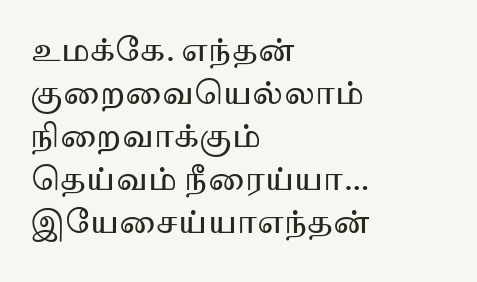உமக்கே. எந்தன் குறைவையெல்லாம் நிறைவாக்கும் தெய்வம் நீரைய்யா… இயேசைய்யாஎந்தன்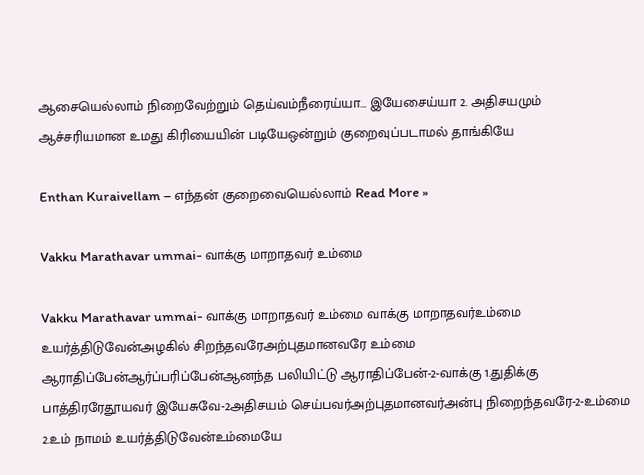ஆசையெல்லாம் நிறைவேற்றும் தெய்வம்நீரைய்யா… இயேசைய்யா 2. அதிசயமும் ஆச்சரியமான உமது கிரியையின் படியேஒன்றும் குறைவுப்படாமல் தாங்கியே

Enthan Kuraivellam – எந்தன் குறைவையெல்லாம் Read More »

Vakku Marathavar ummai- வாக்கு மாறாதவர் உம்மை

Vakku Marathavar ummai- வாக்கு மாறாதவர் உம்மை வாக்கு மாறாதவர்உம்மை உயர்த்திடுவேன்அழகில் சிறந்தவரேஅற்புதமானவரே உம்மை ஆராதிப்பேன்ஆர்ப்பரிப்பேன்ஆனந்த பலியிட்டு ஆராதிப்பேன்-2-வாக்கு 1.துதிக்கு பாத்திரரேதூயவர் இயேசுவே-2அதிசயம் செய்பவர்அற்புதமானவர்அன்பு நிறைந்தவரே-2-உம்மை 2.உம் நாமம் உயர்த்திடுவேன்உம்மையே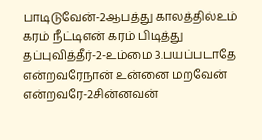பாடிடுவேன்-2ஆபத்து காலத்தில்உம் கரம் நீட்டிஎன் கரம் பிடித்து தப்புவித்தீர்-2-உம்மை 3.பயப்படாதே என்றவரேநான் உன்னை மறவேன் என்றவரே-2சின்னவன்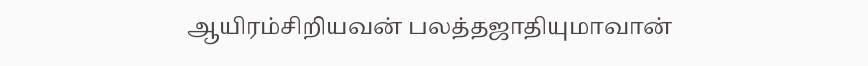ஆயிரம்சிறியவன் பலத்தஜாதியுமாவான்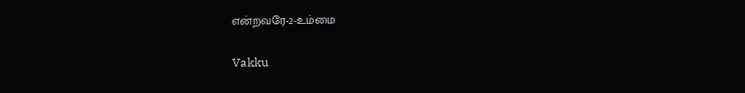என்றவரே-2-உம்மை

Vakku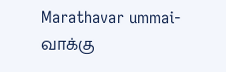Marathavar ummai- வாக்கு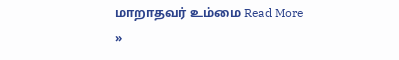மாறாதவர் உம்மை Read More »